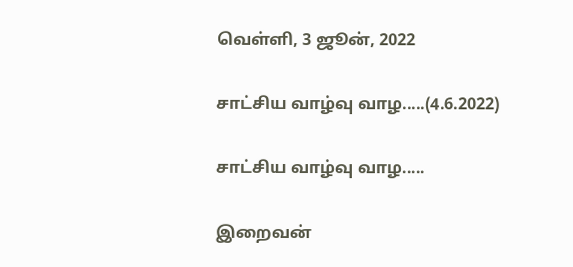வெள்ளி, 3 ஜூன், 2022

சாட்சிய வாழ்வு வாழ.....(4.6.2022)

சாட்சிய வாழ்வு வாழ.....

இறைவன்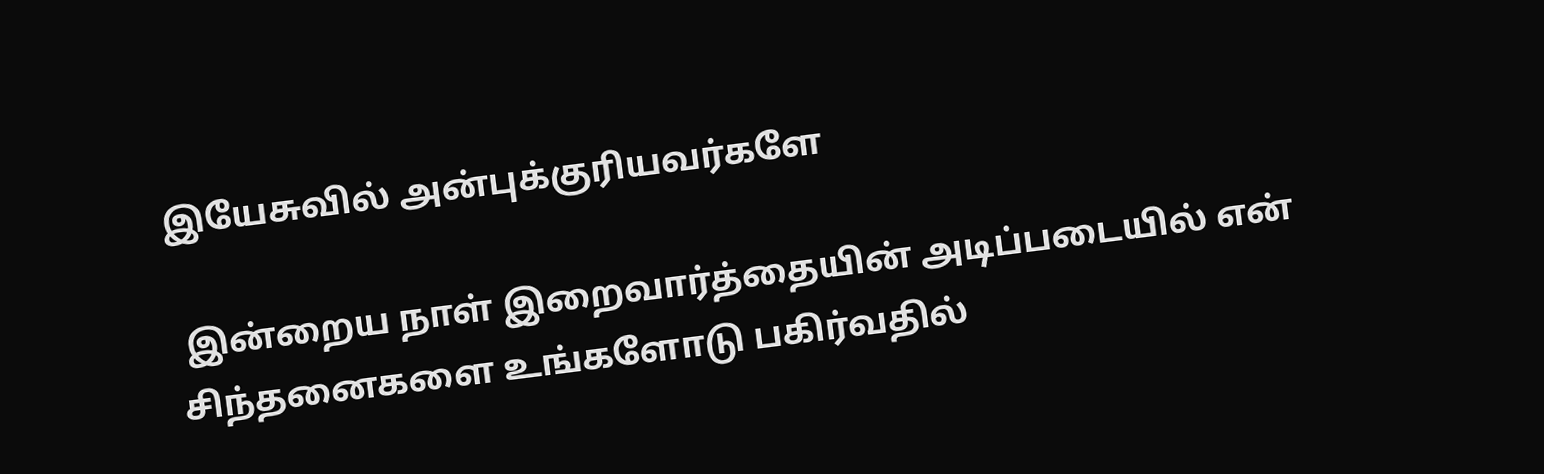இயேசுவில் அன்புக்குரியவர்களே

 இன்றைய நாள் இறைவார்த்தையின் அடிப்படையில் என் சிந்தனைகளை உங்களோடு பகிர்வதில்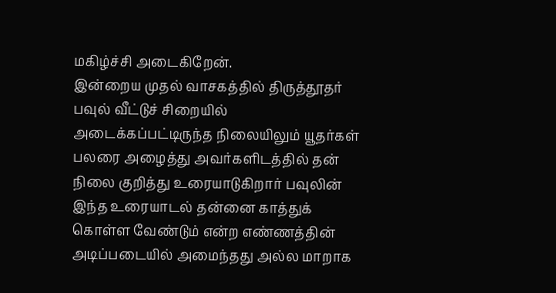மகிழ்ச்சி அடைகிறேன்.
இன்றைய முதல் வாசகத்தில் திருத்தூதர் பவுல் வீட்டுச் சிறையில் அடைக்கப்பட்டிருந்த நிலையிலும் யூதர்கள் பலரை அழைத்து அவர்களிடத்தில் தன் நிலை குறித்து உரையாடுகிறார் பவுலின் இந்த உரையாடல் தன்னை காத்துக் கொள்ள வேண்டும் என்ற எண்ணத்தின் அடிப்படையில் அமைந்தது அல்ல மாறாக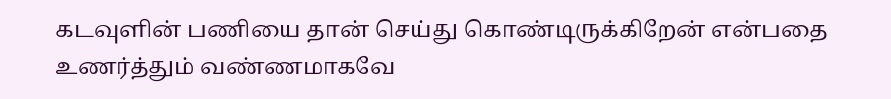கடவுளின் பணியை தான் செய்து கொண்டிருக்கிறேன் என்பதை உணர்த்தும் வண்ணமாகவே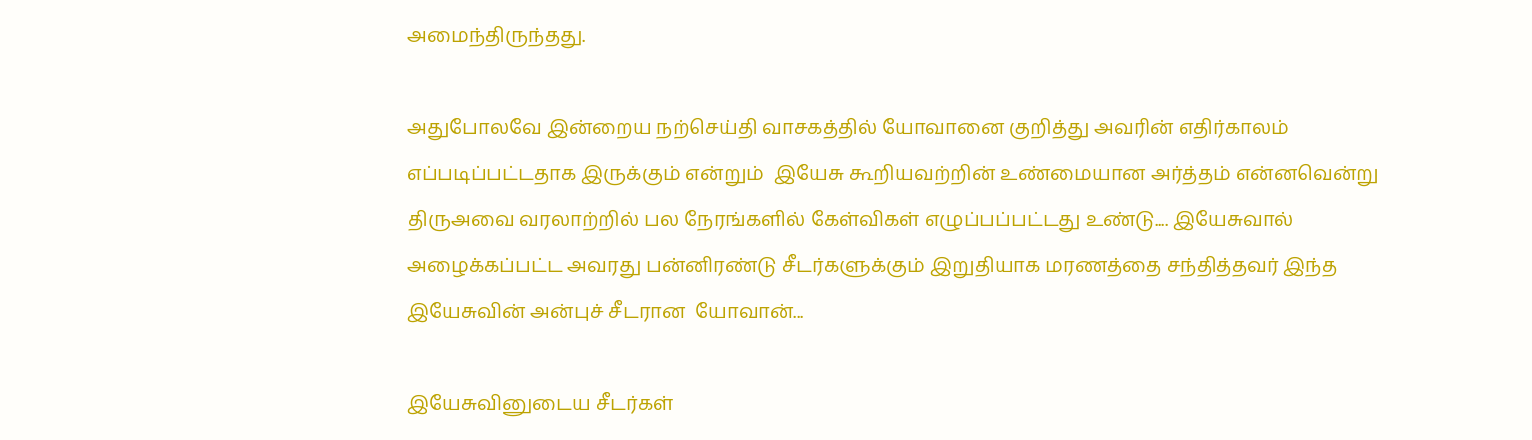அமைந்திருந்தது.

அதுபோலவே இன்றைய நற்செய்தி வாசகத்தில் யோவானை குறித்து அவரின் எதிர்காலம் எப்படிப்பட்டதாக இருக்கும் என்றும்  இயேசு கூறியவற்றின் உண்மையான அர்த்தம் என்னவென்று திருஅவை வரலாற்றில் பல நேரங்களில் கேள்விகள் எழுப்பப்பட்டது உண்டு.... இயேசுவால் அழைக்கப்பட்ட அவரது பன்னிரண்டு சீடர்களுக்கும் இறுதியாக மரணத்தை சந்தித்தவர் இந்த இயேசுவின் அன்புச் சீடரான  யோவான்...

இயேசுவினுடைய சீடர்கள்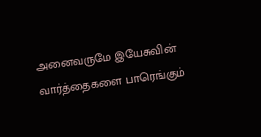அனைவருமே இயேசுவின் வார்த்தைகளை பாரெங்கும்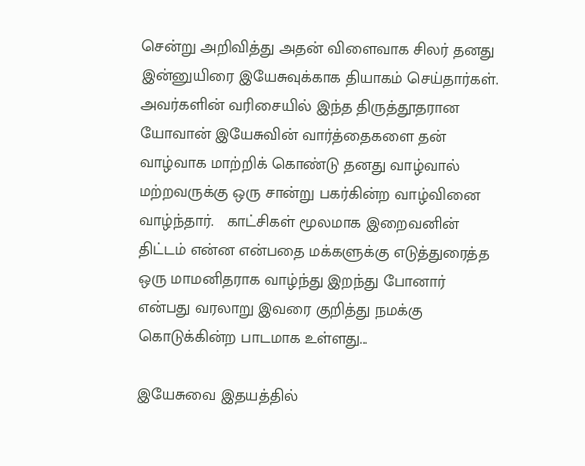சென்று அறிவித்து அதன் விளைவாக சிலர் தனது இன்னுயிரை இயேசுவுக்காக தியாகம் செய்தார்கள். அவர்களின் வரிசையில் இந்த திருத்தூதரான யோவான் இயேசுவின் வார்த்தைகளை தன் வாழ்வாக மாற்றிக் கொண்டு தனது வாழ்வால் மற்றவருக்கு ஒரு சான்று பகர்கின்ற வாழ்வினை வாழ்ந்தார்.   காட்சிகள் மூலமாக இறைவனின் திட்டம் என்ன என்பதை மக்களுக்கு எடுத்துரைத்த ஒரு மாமனிதராக வாழ்ந்து இறந்து போனார் என்பது வரலாறு இவரை குறித்து நமக்கு கொடுக்கின்ற பாடமாக உள்ளது...

இயேசுவை இதயத்தில்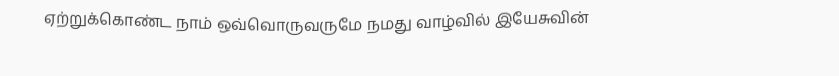ஏற்றுக்கொண்ட நாம் ஒவ்வொருவருமே நமது வாழ்வில் இயேசுவின்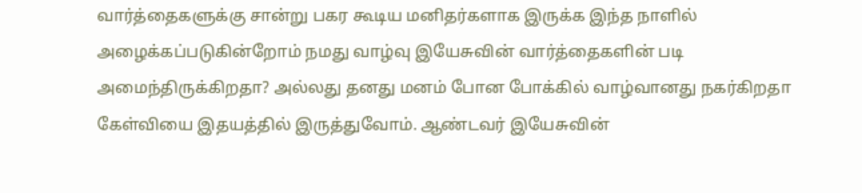வார்த்தைகளுக்கு சான்று பகர கூடிய மனிதர்களாக இருக்க இந்த நாளில் அழைக்கப்படுகின்றோம் நமது வாழ்வு இயேசுவின் வார்த்தைகளின் படி அமைந்திருக்கிறதா? அல்லது தனது மனம் போன போக்கில் வாழ்வானது நகர்கிறதா கேள்வியை இதயத்தில் இருத்துவோம். ஆண்டவர் இயேசுவின்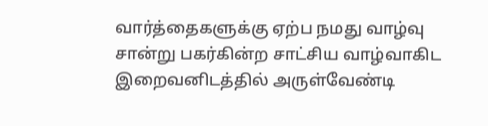வார்த்தைகளுக்கு ஏற்ப நமது வாழ்வு சான்று பகர்கின்ற சாட்சிய வாழ்வாகிட இறைவனிடத்தில் அருள்வேண்டி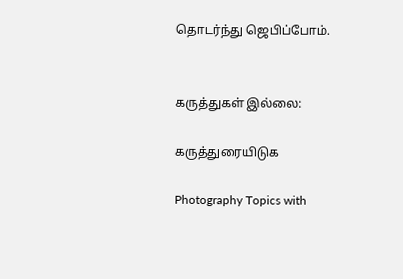தொடர்ந்து ஜெபிப்போம்.


கருத்துகள் இல்லை:

கருத்துரையிடுக

Photography Topics with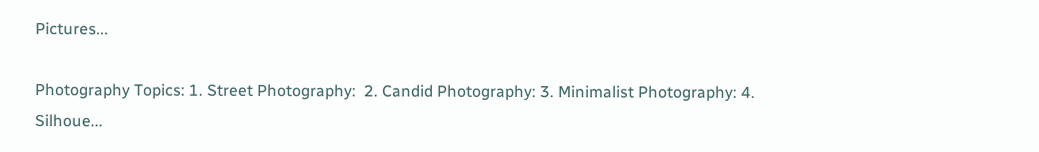Pictures...

Photography Topics: 1. Street Photography:  2. Candid Photography: 3. Minimalist Photography: 4. Silhoue...